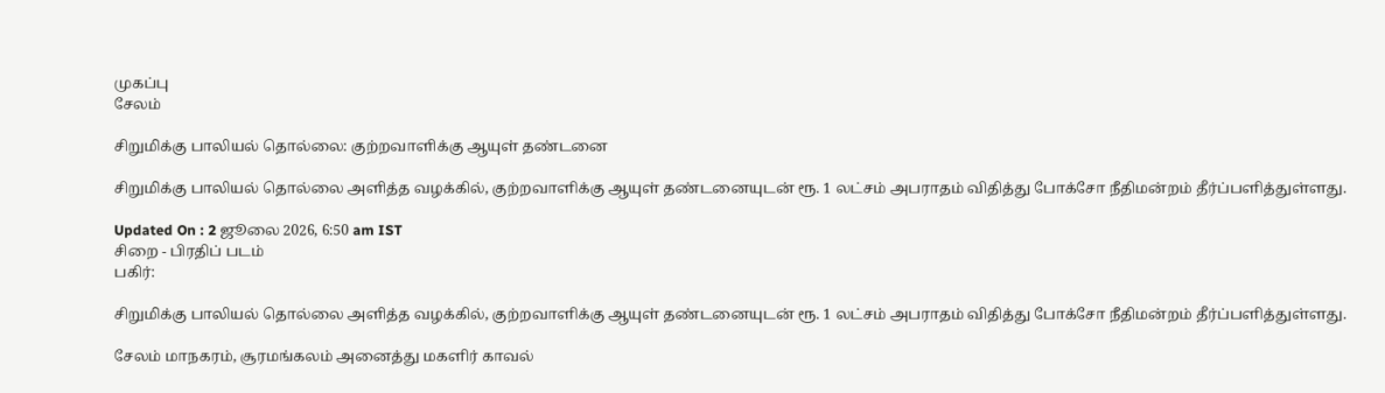முகப்பு
சேலம்

சிறுமிக்கு பாலியல் தொல்லை: குற்றவாளிக்கு ஆயுள் தண்டனை

சிறுமிக்கு பாலியல் தொல்லை அளித்த வழக்கில், குற்றவாளிக்கு ஆயுள் தண்டனையுடன் ரூ. 1 லட்சம் அபராதம் விதித்து போக்சோ நீதிமன்றம் தீர்ப்பளித்துள்ளது.

Updated On : 2 ஜூலை 2026, 6:50 am IST
சிறை - பிரதிப் படம்
பகிர்:

சிறுமிக்கு பாலியல் தொல்லை அளித்த வழக்கில், குற்றவாளிக்கு ஆயுள் தண்டனையுடன் ரூ. 1 லட்சம் அபராதம் விதித்து போக்சோ நீதிமன்றம் தீர்ப்பளித்துள்ளது.

சேலம் மாநகரம், சூரமங்கலம் அனைத்து மகளிர் காவல்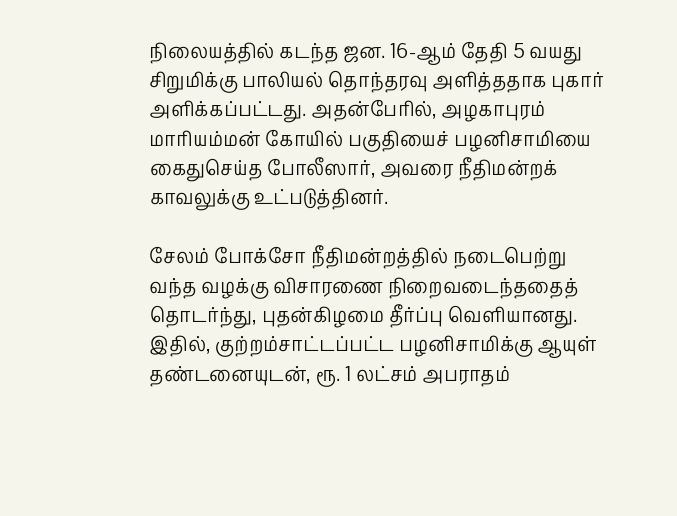நிலையத்தில் கடந்த ஜன. 16-ஆம் தேதி 5 வயது சிறுமிக்கு பாலியல் தொந்தரவு அளித்ததாக புகார் அளிக்கப்பட்டது. அதன்பேரில், அழகாபுரம் மாரியம்மன் கோயில் பகுதியைச் பழனிசாமியை கைதுசெய்த போலீஸார், அவரை நீதிமன்றக் காவலுக்கு உட்படுத்தினர்.

சேலம் போக்சோ நீதிமன்றத்தில் நடைபெற்று வந்த வழக்கு விசாரணை நிறைவடைந்ததைத் தொடர்ந்து, புதன்கிழமை தீர்ப்பு வெளியானது. இதில், குற்றம்சாட்டப்பட்ட பழனிசாமிக்கு ஆயுள் தண்டனையுடன், ரூ. 1 லட்சம் அபராதம்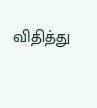விதித்து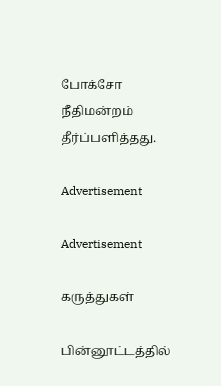போக்சோ நீதிமன்றம் தீர்ப்பளித்தது.

Advertisement

Advertisement

கருத்துகள்

பின்னூட்டத்தில்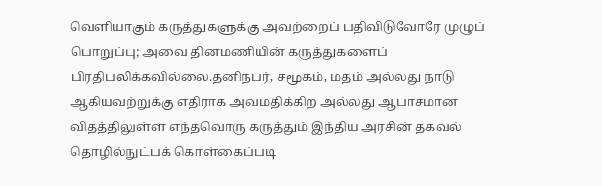வெளியாகும் கருத்துகளுக்கு அவற்றைப் பதிவிடுவோரே முழுப் பொறுப்பு; அவை தினமணியின் கருத்துகளைப் பிரதிபலிக்கவில்லை.தனிநபர், சமூகம், மதம் அல்லது நாடு ஆகியவற்றுக்கு எதிராக அவமதிக்கிற அல்லது ஆபாசமான விதத்திலுள்ள எந்தவொரு கருத்தும் இந்திய அரசின் தகவல் தொழில்நுட்பக் கொள்கைப்படி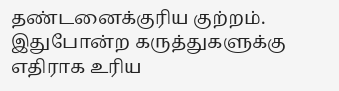தண்டனைக்குரிய குற்றம். இதுபோன்ற கருத்துகளுக்கு எதிராக உரிய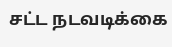சட்ட நடவடிக்கை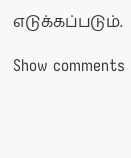எடுக்கப்படும்.

Show comments